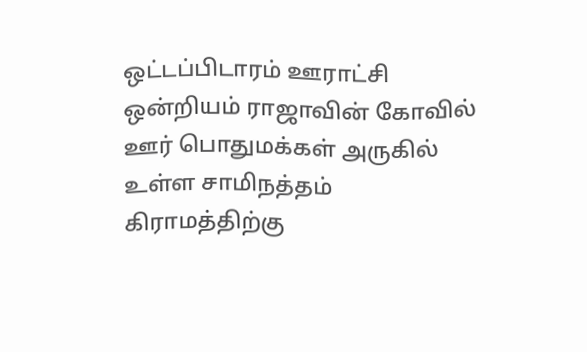ஒட்டப்பிடாரம் ஊராட்சி ஒன்றியம் ராஜாவின் கோவில் ஊர் பொதுமக்கள் அருகில் உள்ள சாமிநத்தம் கிராமத்திற்கு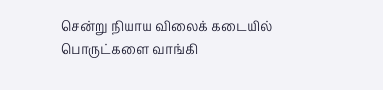சென்று நியாய விலைக் கடையில் பொருட்களை வாங்கி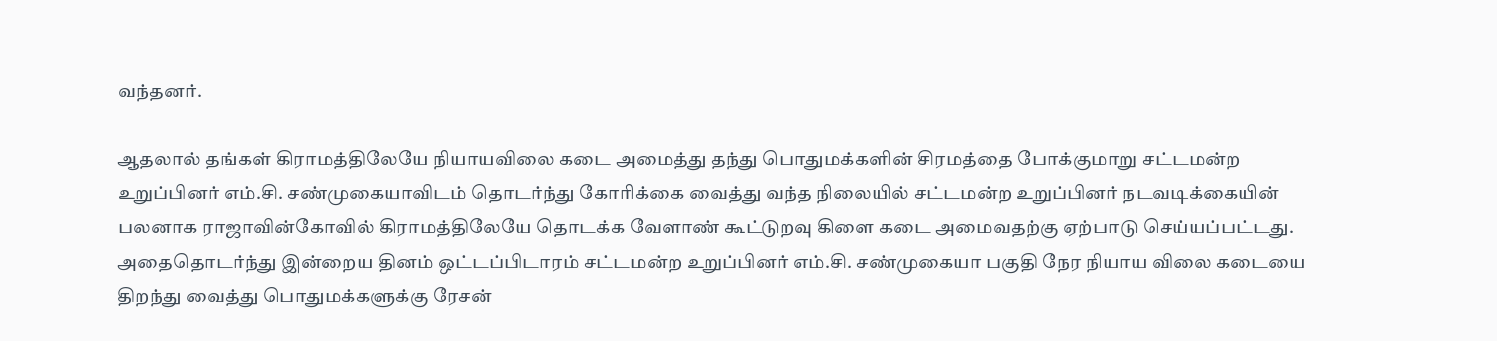வந்தனர்.

ஆதலால் தங்கள் கிராமத்திலேயே நியாயவிலை கடை அமைத்து தந்து பொதுமக்களின் சிரமத்தை போக்குமாறு சட்டமன்ற உறுப்பினர் எம்.சி. சண்முகையாவிடம் தொடர்ந்து கோரிக்கை வைத்து வந்த நிலையில் சட்டமன்ற உறுப்பினர் நடவடிக்கையின் பலனாக ராஜாவின்கோவில் கிராமத்திலேயே தொடக்க வேளாண் கூட்டுறவு கிளை கடை அமைவதற்கு ஏற்பாடு செய்யப்பட்டது.
அதைதொடர்ந்து இன்றைய தினம் ஒட்டப்பிடாரம் சட்டமன்ற உறுப்பினர் எம்.சி. சண்முகையா பகுதி நேர நியாய விலை கடையை திறந்து வைத்து பொதுமக்களுக்கு ரேசன்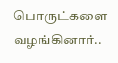பொருட்களை வழங்கினார்..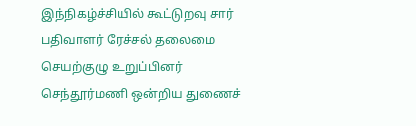இந்நிகழ்ச்சியில் கூட்டுறவு சார் பதிவாளர் ரேச்சல் தலைமை செயற்குழு உறுப்பினர் செந்தூர்மணி ஒன்றிய துணைச்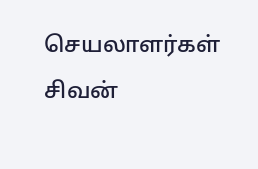செயலாளர்கள் சிவன்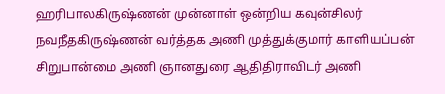ஹரிபாலகிருஷ்ணன் முன்னாள் ஒன்றிய கவுன்சிலர் நவநீதகிருஷ்ணன் வர்த்தக அணி முத்துக்குமார் காளியப்பன் சிறுபான்மை அணி ஞானதுரை ஆதிதிராவிடர் அணி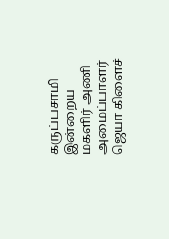கருப்பசாமி இன்றைய மகளிர் அணி அமைப்பாளர் ஜெயா கிளைச்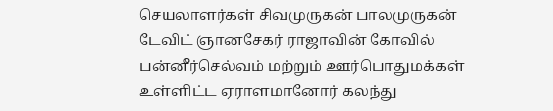செயலாளர்கள் சிவமுருகன் பாலமுருகன் டேவிட் ஞானசேகர் ராஜாவின் கோவில் பன்னீர்செல்வம் மற்றும் ஊர்பொதுமக்கள் உள்ளிட்ட ஏராளமானோர் கலந்து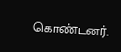கொண்டனர்.